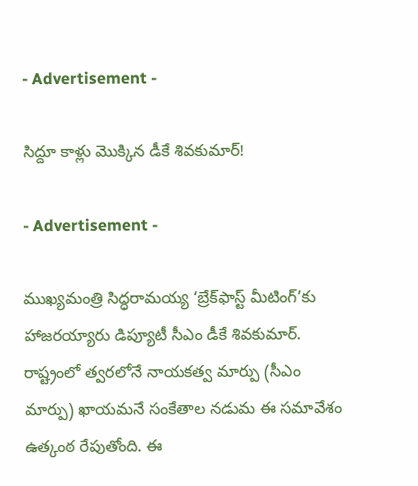- Advertisement -

సిద్దూ కాళ్లు మొక్కిన డీకే శివకుమార్!

- Advertisement -

ముఖ్యమంత్రి సిద్ధరామయ్య ‘బ్రేక్‌ఫాస్ట్ మీటింగ్’కు హాజరయ్యారు డిప్యూటీ సీఎం డీకే శివకుమార్. రాష్ట్రంలో త్వరలోనే నాయకత్వ మార్పు (సీఎం మార్పు) ఖాయమనే సంకేతాల నడుమ ఈ సమావేశం ఉత్కంఠ రేపుతోంది. ఈ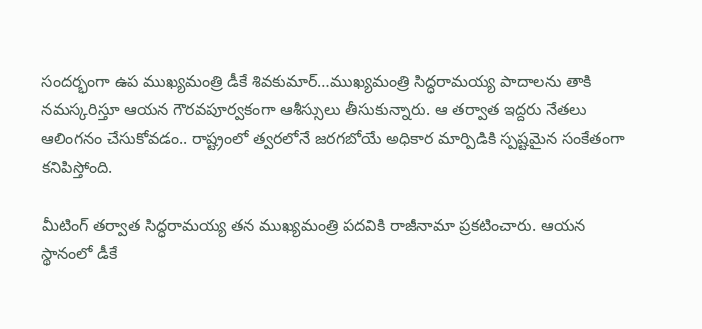సందర్భంగా ఉప ముఖ్యమంత్రి డీకే శివకుమార్…ముఖ్యమంత్రి సిద్ధరామయ్య పాదాలను తాకి నమస్కరిస్తూ ఆయన గౌరవపూర్వకంగా ఆశీస్సులు తీసుకున్నారు. ఆ తర్వాత ఇద్దరు నేతలు ఆలింగనం చేసుకోవడం.. రాష్ట్రంలో త్వరలోనే జరగబోయే అధికార మార్పిడికి స్పష్టమైన సంకేతంగా కనిపిస్తోంది.

మీటింగ్ తర్వాత సిద్ధరామయ్య తన ముఖ్యమంత్రి పదవికి రాజీనామా ప్రకటించారు. ఆయన స్థానంలో డీకే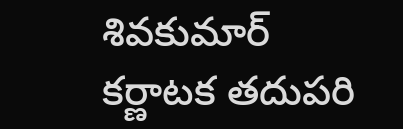శివకుమార్ కర్ణాటక తదుపరి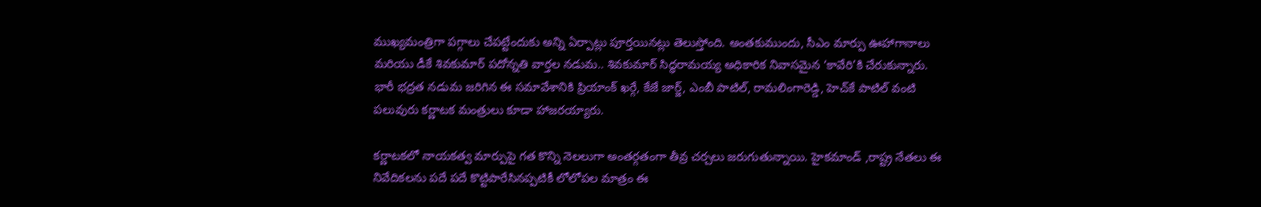ముఖ్యమంత్రిగా పగ్గాలు చేపట్టేందుకు అన్ని ఏర్పాట్లు పూర్తయినట్లు తెలుస్తోంది. అంతకుముందు, సీఎం మార్పు ఊహాగానాలు మరియు డీకే శివకుమార్ పదోన్నతి వార్తల నడుమ.. శివకుమార్ సిద్ధరామయ్య అధికారిక నివాసమైన ‘కావేరి’కి చేరుకున్నారు. భారీ భద్రత నడుమ జరిగిన ఈ సమావేశానికి ప్రియాంక్ ఖర్గే, కేజే జార్జ్, ఎంబీ పాటిల్, రామలింగారెడ్డి, హెచ్‌కే పాటిల్ వంటి పలువురు కర్ణాటక మంత్రులు కూడా హాజరయ్యారు.

కర్ణాటకలో నాయకత్వ మార్పుపై గత కొన్ని నెలలుగా అంతర్గతంగా తీవ్ర చర్చలు జరుగుతున్నాయి. హైకమాండ్ ,రాష్ట్ర నేతలు ఈ నివేదికలను పదే పదే కొట్టిపారేసినప్పటికీ లోలోపల మాత్రం ఈ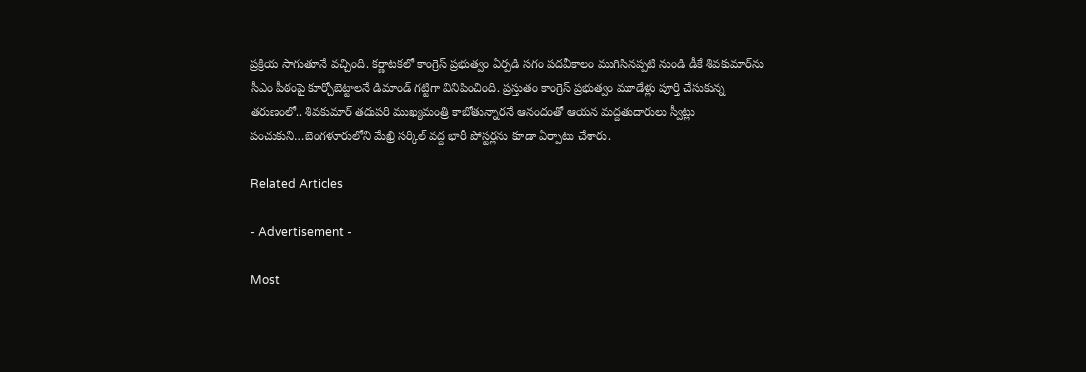ప్రక్రియ సాగుతూనే వచ్చింది. కర్ణాటకలో కాంగ్రెస్ ప్రభుత్వం ఏర్పడి సగం పదవీకాలం ముగిసినప్పటి నుండి డీకే శివకుమార్‌ను సీఎం పీఠంపై కూర్చోబెట్టాలనే డిమాండ్ గట్టిగా వినిపించింది. ప్రస్తుతం కాంగ్రెస్ ప్రభుత్వం మూడేళ్లు పూర్తి చేసుకున్న తరుణంలో.. శివకుమార్ తదుపరి ముఖ్యమంత్రి కాబోతున్నారనే ఆనందంతో ఆయన మద్దతుదారులు స్వీట్లు పంచుకుని…బెంగళూరులోని మేఖ్రి సర్కిల్ వద్ద భారీ పోస్టర్లను కూడా ఏర్పాటు చేశారు.

Related Articles

- Advertisement -

Most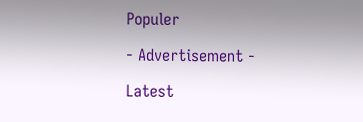Populer

- Advertisement -

Latest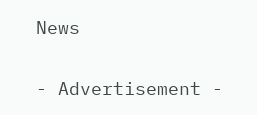News

- Advertisement -